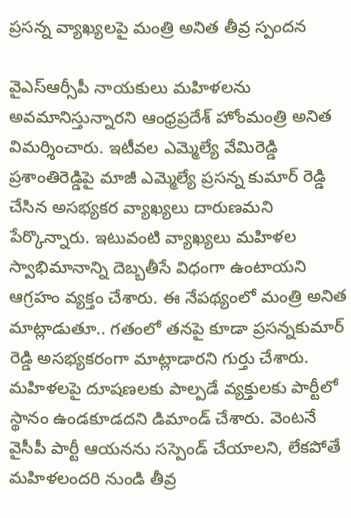ప్రసన్న వ్యాఖ్యలపై మంత్రి అనిత తీవ్ర స్పందన

వైఎస్ఆర్సీపీ నాయకులు మహిళలను అవమానిస్తున్నారని ఆంధ్రప్రదేశ్ హోంమంత్రి అనిత విమర్శించారు. ఇటీవల ఎమ్మెల్యే వేమిరెడ్డి ప్రశాంతిరెడ్డిపై మాజీ ఎమ్మెల్యే ప్రసన్న కుమార్ రెడ్డి చేసిన అసభ్యకర వ్యాఖ్యలు దారుణమని పేర్కొన్నారు. ఇటువంటి వ్యాఖ్యలు మహిళల స్వాభిమానాన్ని దెబ్బతీసే విధంగా ఉంటాయని ఆగ్రహం వ్యక్తం చేశారు. ఈ నేపథ్యంలో మంత్రి అనిత మాట్లాడుతూ.. గతంలో తనపై కూడా ప్రసన్నకుమార్ రెడ్డి అసభ్యకరంగా మాట్లాడారని గుర్తు చేశారు. మహిళలపై దూషణలకు పాల్పడే వ్యక్తులకు పార్టీలో స్థానం ఉండకూడదని డిమాండ్ చేశారు. వెంటనే వైసీపీ పార్టీ ఆయనను సస్పెండ్ చేయాలని, లేకపోతే మహిళలందరి నుండి తీవ్ర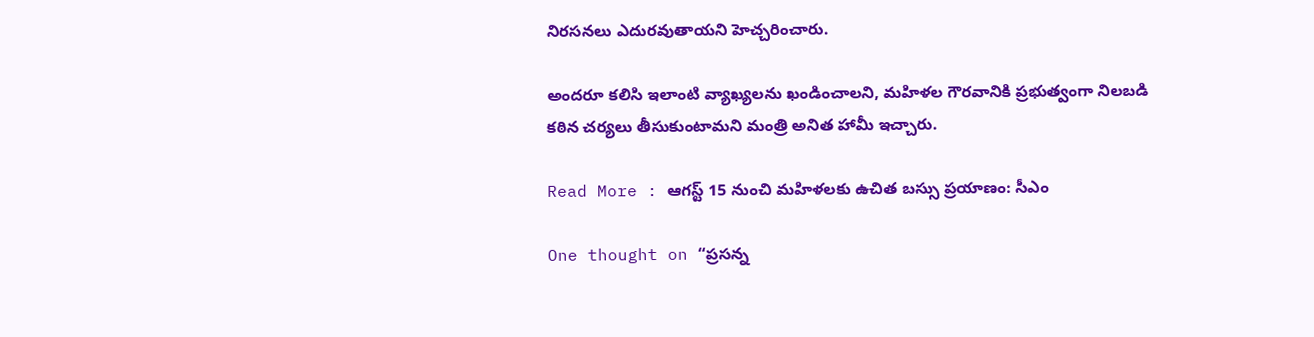నిరసనలు ఎదురవుతాయని హెచ్చరించారు.

అందరూ కలిసి ఇలాంటి వ్యాఖ్యలను ఖండించాలని, మహిళల గౌరవానికి ప్రభుత్వంగా నిలబడి కఠిన చర్యలు తీసుకుంటామని మంత్రి అనిత హామీ ఇచ్చారు.

Read More : ఆగస్ట్ 15 నుంచి మహిళలకు ఉచిత బస్సు ప్రయాణం: సీఎం

One thought on “ప్రసన్న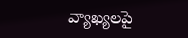వ్యాఖ్యలపై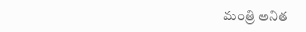మంత్రి అనిత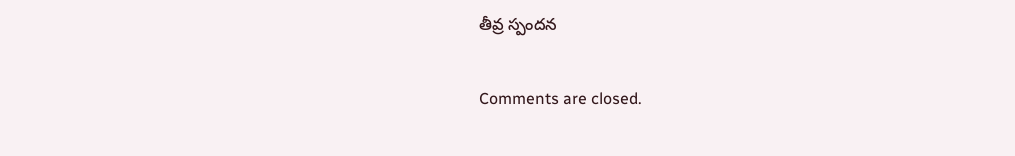తీవ్ర స్పందన

Comments are closed.